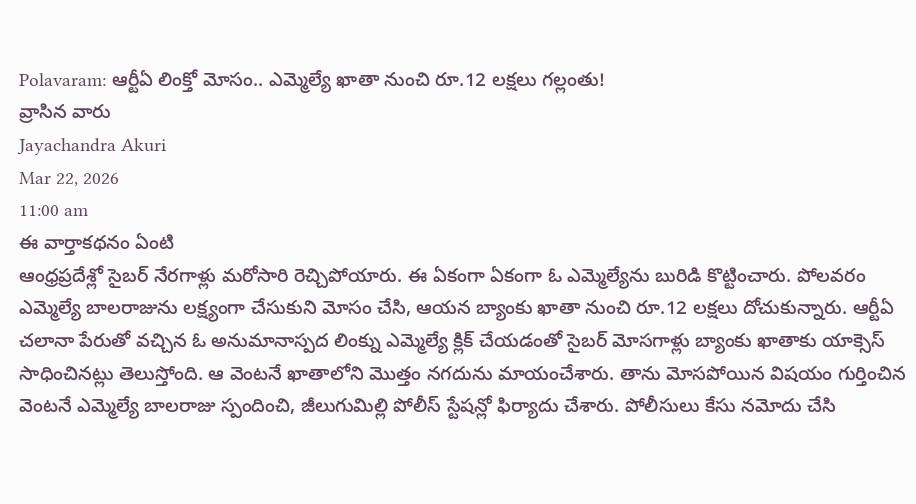Polavaram: ఆర్టీఏ లింక్తో మోసం.. ఎమ్మెల్యే ఖాతా నుంచి రూ.12 లక్షలు గల్లంతు!
వ్రాసిన వారు
Jayachandra Akuri
Mar 22, 2026
11:00 am
ఈ వార్తాకథనం ఏంటి
ఆంధ్రప్రదేశ్లో సైబర్ నేరగాళ్లు మరోసారి రెచ్చిపోయారు. ఈ ఏకంగా ఏకంగా ఓ ఎమ్మెల్యేను బురిడి కొట్టించారు. పోలవరం ఎమ్మెల్యే బాలరాజును లక్ష్యంగా చేసుకుని మోసం చేసి, ఆయన బ్యాంకు ఖాతా నుంచి రూ.12 లక్షలు దోచుకున్నారు. ఆర్టీఏ చలానా పేరుతో వచ్చిన ఓ అనుమానాస్పద లింక్ను ఎమ్మెల్యే క్లిక్ చేయడంతో సైబర్ మోసగాళ్లు బ్యాంకు ఖాతాకు యాక్సెస్ సాధించినట్లు తెలుస్తోంది. ఆ వెంటనే ఖాతాలోని మొత్తం నగదును మాయంచేశారు. తాను మోసపోయిన విషయం గుర్తించిన వెంటనే ఎమ్మెల్యే బాలరాజు స్పందించి, జీలుగుమిల్లి పోలీస్ స్టేషన్లో ఫిర్యాదు చేశారు. పోలీసులు కేసు నమోదు చేసి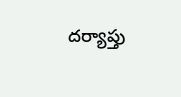దర్యాప్తు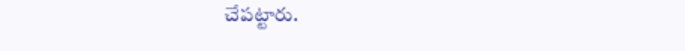చేపట్టారు.